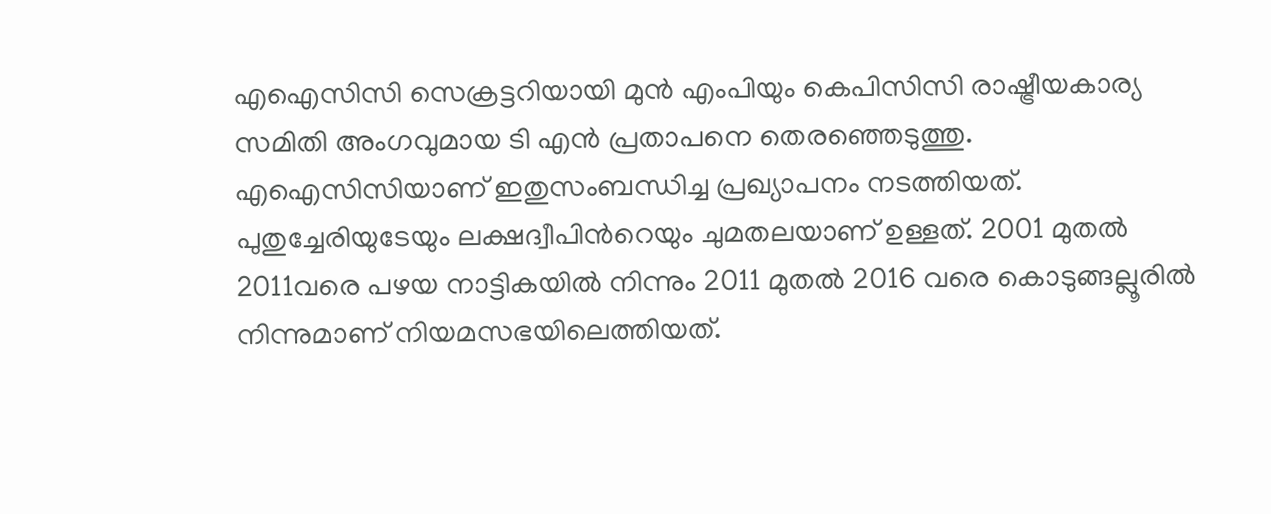എഐസിസി സെക്രട്ടറിയായി മുൻ എംപിയും കെപിസിസി രാഷ്ട്രീയകാര്യ സമിതി അംഗവുമായ ടി എൻ പ്രതാപനെ തെരഞ്ഞെടുത്തു. എഐസിസിയാണ് ഇതുസംബന്ധിച്ച പ്രഖ്യാപനം നടത്തിയത്. പുതുച്ചേരിയുടേയും ലക്ഷദ്വീപിന്‍റെയും ചുമതലയാണ് ഉള്ളത്. 2001 മുതല്‍ 2011വരെ പഴയ നാട്ടികയില്‍ നിന്നും 2011 മുതല്‍ 2016 വരെ കൊടുങ്ങല്ലൂരില്‍ നിന്നുമാണ് നിയമസഭയിലെത്തിയത്.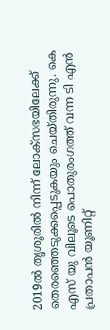2019ല്‍ തൃശൂരില്‍ നിന്ന് ലോക്സഭയിലേക്ക് തെരഞ്ഞെടുക്കപ്പെടുകയും ചെയ്തിരുന്നു. കെ എസ് യു വിലൂടെ പൊതുരംഗത്ത് വന്ന ടി എൻ പ്രതാപൻ യൂണിറ്റ്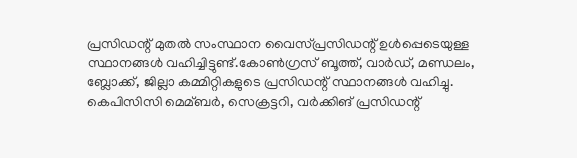പ്രസിഡന്റ് മുതല്‍ സംസ്ഥാന വൈസ്പ്രസിഡന്റ് ഉള്‍പ്പെടെയുള്ള സ്ഥാനങ്ങള്‍ വഹിച്ചിട്ടുണ്ട്.കോണ്‍ഗ്രസ് ബൂത്ത്, വാർഡ്, മണ്ഡലം, ബ്ലോക്ക്, ജില്ലാ കമ്മിറ്റികളുടെ പ്രസിഡന്റ് സ്ഥാനങ്ങള്‍ വഹിച്ചു. കെപിസിസി മെമ്ബർ, സെക്രട്ടറി, വർക്കിങ് പ്രസിഡന്റ്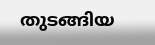തുടങ്ങിയ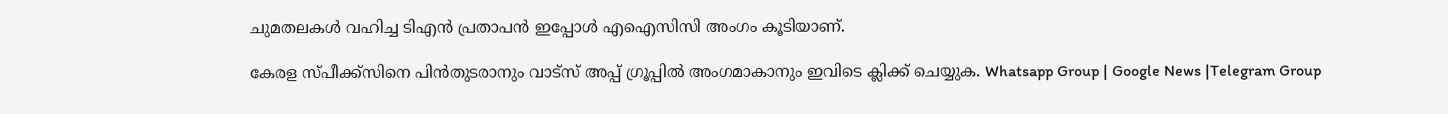ചുമതലകള്‍ വഹിച്ച ടിഎൻ പ്രതാപൻ ഇപ്പോള്‍ എഐസിസി അംഗം കൂടിയാണ്.

കേരള സ്പീക്ക്സിനെ പിൻതുടരാനും വാട്സ് അപ്പ് ഗ്രൂപ്പിൽ അംഗമാകാനും ഇവിടെ ക്ലിക്ക് ചെയ്യുക. Whatsapp Group | Google News |Telegram Group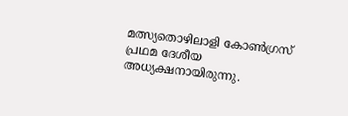മത്സ്യതൊഴിലാളി കോണ്‍ഗ്രസ് പ്രഥമ ദേശീയ അധ്യക്ഷനായിരുന്നു.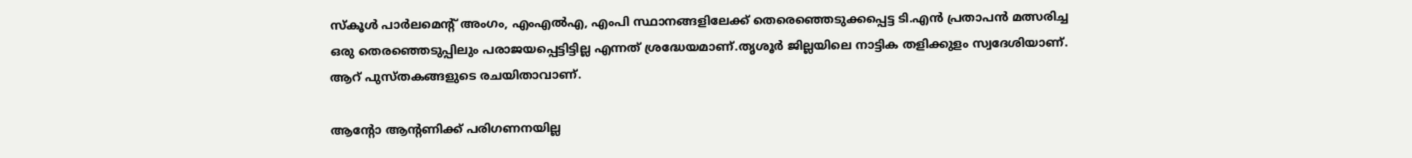സ്‌കൂള്‍ പാർലമെന്റ് അംഗം, എംഎല്‍എ, എംപി സ്ഥാനങ്ങളിലേക്ക് തെരെഞ്ഞെടുക്കപ്പെട്ട ടി.എൻ പ്രതാപൻ മത്സരിച്ച ഒരു തെരഞ്ഞെടുപ്പിലും പരാജയപ്പെട്ടിട്ടില്ല എന്നത് ശ്രദ്ധേയമാണ്.തൃശൂർ ജില്ലയിലെ നാട്ടിക തളിക്കുളം സ്വദേശിയാണ്. ആറ് പുസ്തകങ്ങളുടെ രചയിതാവാണ്.

ആന്റോ ആന്റണിക്ക് പരിഗണനയില്ല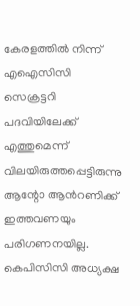കേരളത്തിൽ നിന്ന് എഐസിസി സെക്രട്ടറി പദവിയിലേക്ക് എത്തുമെന്ന് വിലയിരുത്തപ്പെട്ടിരുന്നു ആന്റോ ആൻറണിക്ക് ഇത്തവണയും പരിഗണനയില്ല. കെപിസിസി അധ്യക്ഷ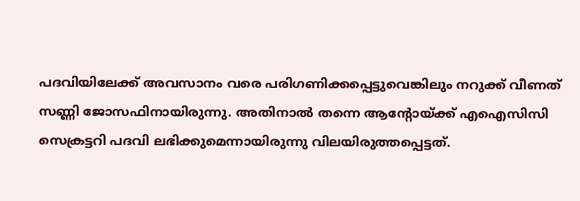പദവിയിലേക്ക് അവസാനം വരെ പരിഗണിക്കപ്പെട്ടുവെങ്കിലും നറുക്ക് വീണത് സണ്ണി ജോസഫിനായിരുന്നു. അതിനാൽ തന്നെ ആന്റോയ്ക്ക് എഐസിസി സെക്രട്ടറി പദവി ലഭിക്കുമെന്നായിരുന്നു വിലയിരുത്തപ്പെട്ടത്.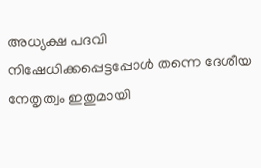അധ്യക്ഷ പദവി നിഷേധിക്കപ്പെട്ടപ്പോൾ തന്നെ ദേശീയ നേതൃത്വം ഇതുമായി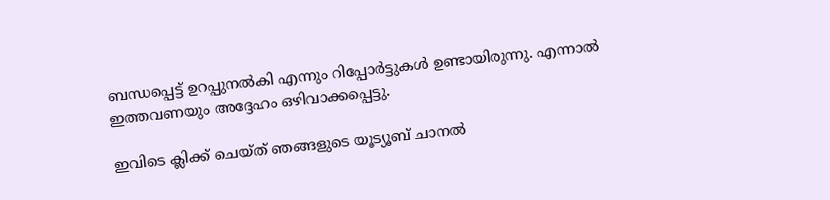ബന്ധപ്പെട്ട് ഉറപ്പുനൽകി എന്നും റിപ്പോർട്ടുകൾ ഉണ്ടായിരുന്നു. എന്നാൽ ഇത്തവണയും അദ്ദേഹം ഒഴിവാക്കപ്പെട്ടു.

ഇവിടെ ക്ലിക്ക് ചെയ്ത് ഞങ്ങളുടെ യൂട്യൂബ് ചാനൽ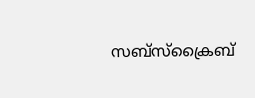സബ്സ്ക്രൈബ്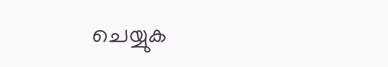ചെയ്യുക